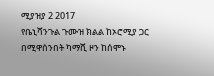ሚያዝያ 2 2017
የቤኒሻንጉል ጉሙዝ ክልል ከኦሮሚያ ጋር በሚዋሰንበት ካማሺ ዞን ከሰሞኑ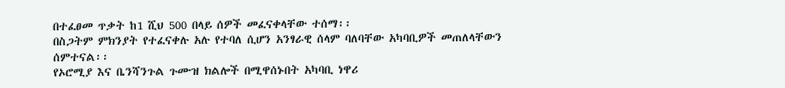በተፈፀመ ጥቃት ከ1 ሺህ 500 በላይ ሰዎች መፈናቀላቸው ተሰማ፡፡
በስጋትም ምክንያት የተፈናቀሉ አሉ የተባለ ሲሆን አንፃራዊ ሰላም ባለባቸው አካባቢዎች መጠለላቸውን ሰምተናል፡፡
የኦሮሚያ እና ቤንሻንጉል ጉሙዝ ክልሎች በሚዋሰኑበት አካባቢ ነዋሪ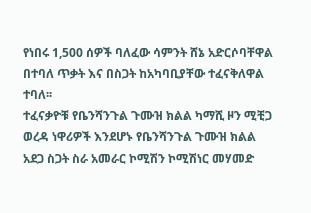የነበሩ 1,500 ሰዎች ባለፈው ሳምንት ሸኔ አድርሶባቸዋል በተባለ ጥቃት እና በስጋት ከአካባቢያቸው ተፈናቅለዋል ተባለ፡፡
ተፈናቃዮቹ የቤንሻንጉል ጉሙዝ ክልል ካማሺ ዞን ሚቺጋ ወረዳ ነዋሪዎች እንደሆኑ የቤንሻንጉል ጉሙዝ ክልል አደጋ ስጋት ስራ አመራር ኮሚሽን ኮሚሽነር መሃመድ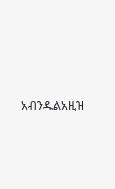አብንዱልአዚዝ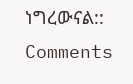ነግረውናል::
Comments